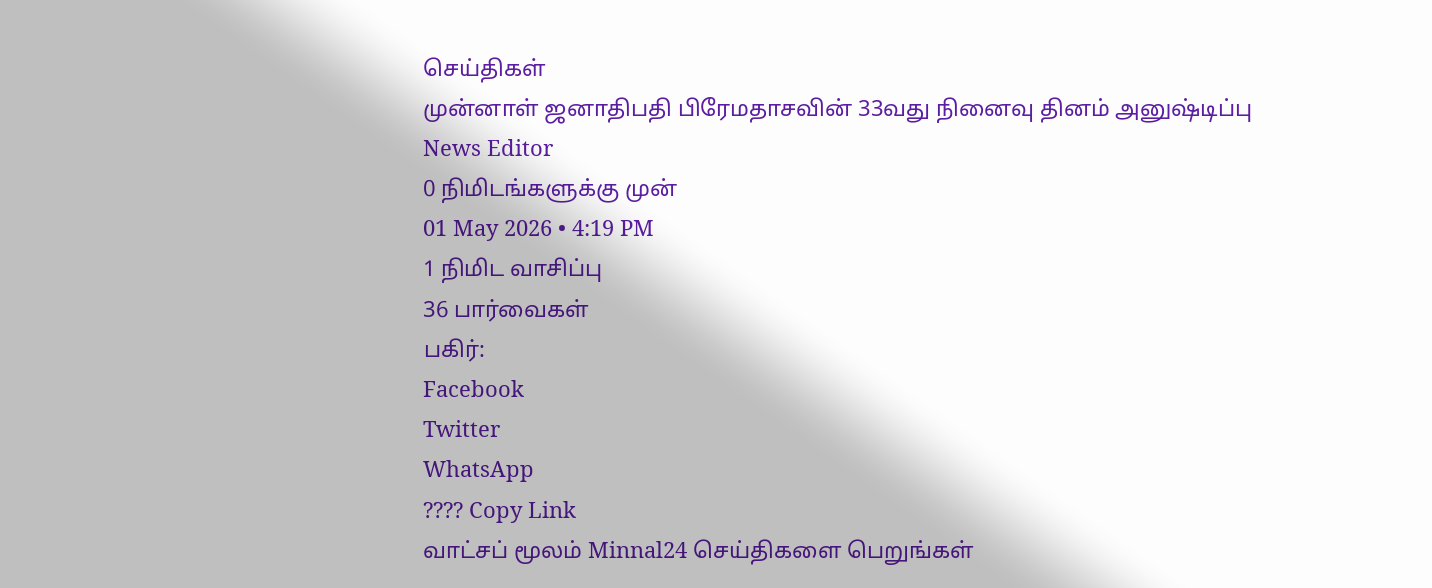செய்திகள்
முன்னாள் ஜனாதிபதி பிரேமதாசவின் 33வது நினைவு தினம் அனுஷ்டிப்பு
News Editor
0 நிமிடங்களுக்கு முன்
01 May 2026 • 4:19 PM
1 நிமிட வாசிப்பு
36 பார்வைகள்
பகிர்:
Facebook
Twitter
WhatsApp
???? Copy Link
வாட்சப் மூலம் Minnal24 செய்திகளை பெறுங்கள்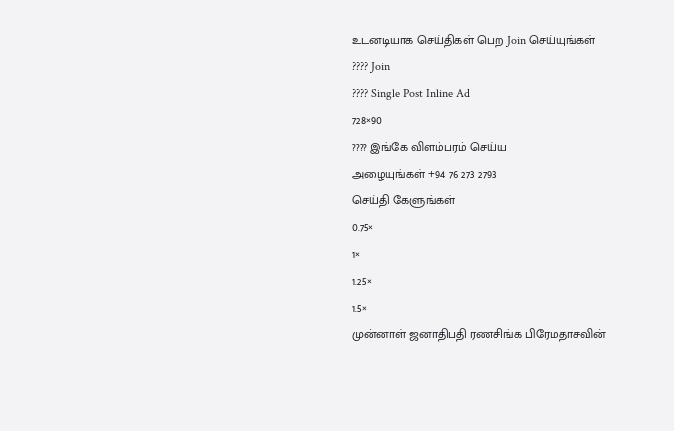உடனடியாக செய்திகள் பெற Join செய்யுங்கள்
???? Join
???? Single Post Inline Ad
728×90
???? இங்கே விளம்பரம் செய்ய
அழையுங்கள் +94 76 273 2793
செய்தி கேளுங்கள்
0.75×
1×
1.25×
1.5×
முன்னாள் ஜனாதிபதி ரணசிங்க பிரேமதாசவின்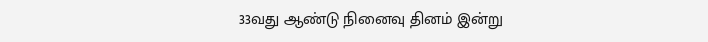33வது ஆண்டு நினைவு தினம் இன்று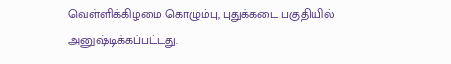வெள்ளிக்கிழமை கொழும்பு, புதுக்கடை பகுதியில் அனுஷ்டிக்கப்பட்டது.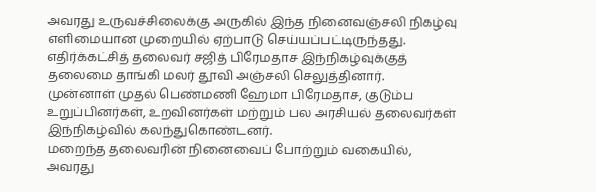அவரது உருவச்சிலைக்கு அருகில் இந்த நினைவஞ்சலி நிகழ்வு எளிமையான முறையில் ஏற்பாடு செய்யப்பட்டிருந்தது.
எதிர்க்கட்சித் தலைவர் சஜித் பிரேமதாச இந்நிகழ்வுக்குத் தலைமை தாங்கி மலர் தூவி அஞ்சலி செலுத்தினார்.
முன்னாள் முதல் பெண்மணி ஹேமா பிரேமதாச, குடும்ப உறுப்பினர்கள், உறவினர்கள் மற்றும் பல அரசியல் தலைவர்கள் இந்நிகழ்வில் கலந்துகொண்டனர்.
மறைந்த தலைவரின் நினைவைப் போற்றும் வகையில், அவரது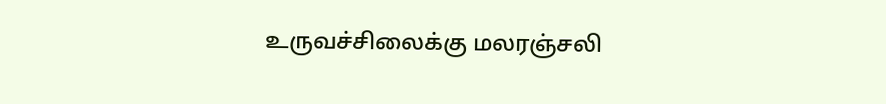உருவச்சிலைக்கு மலரஞ்சலி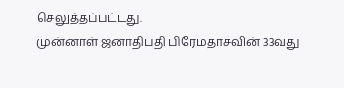செலுத்தப்பட்டது.
முன்னாள் ஜனாதிபதி பிரேமதாசவின் 33வது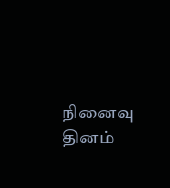நினைவு தினம்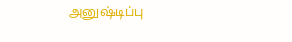அனுஷ்டிப்பு